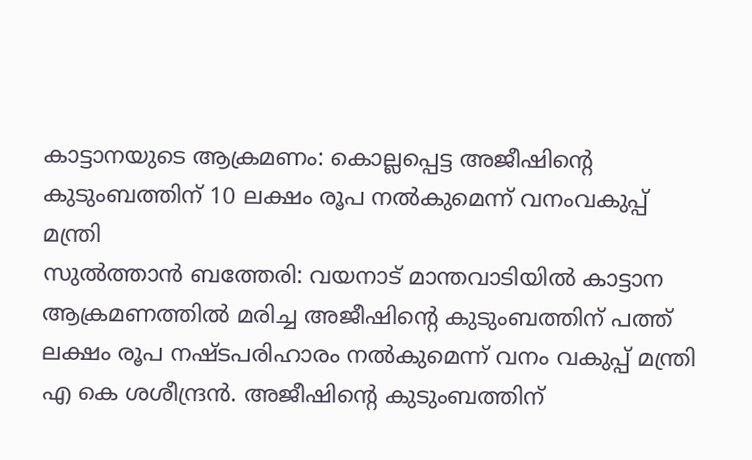കാട്ടാനയുടെ ആക്രമണം: കൊല്ലപ്പെട്ട അജീഷിന്റെ കുടുംബത്തിന് 10 ലക്ഷം രൂപ നൽകുമെന്ന് വനംവകുപ്പ് മന്ത്രി
സുൽത്താൻ ബത്തേരി: വയനാട് മാന്തവാടിയിൽ കാട്ടാന ആക്രമണത്തിൽ മരിച്ച അജീഷിന്റെ കുടുംബത്തിന് പത്ത് ലക്ഷം രൂപ നഷ്ടപരിഹാരം നൽകുമെന്ന് വനം വകുപ്പ് മന്ത്രി എ കെ ശശീന്ദ്രൻ. അജീഷിന്റെ കുടുംബത്തിന്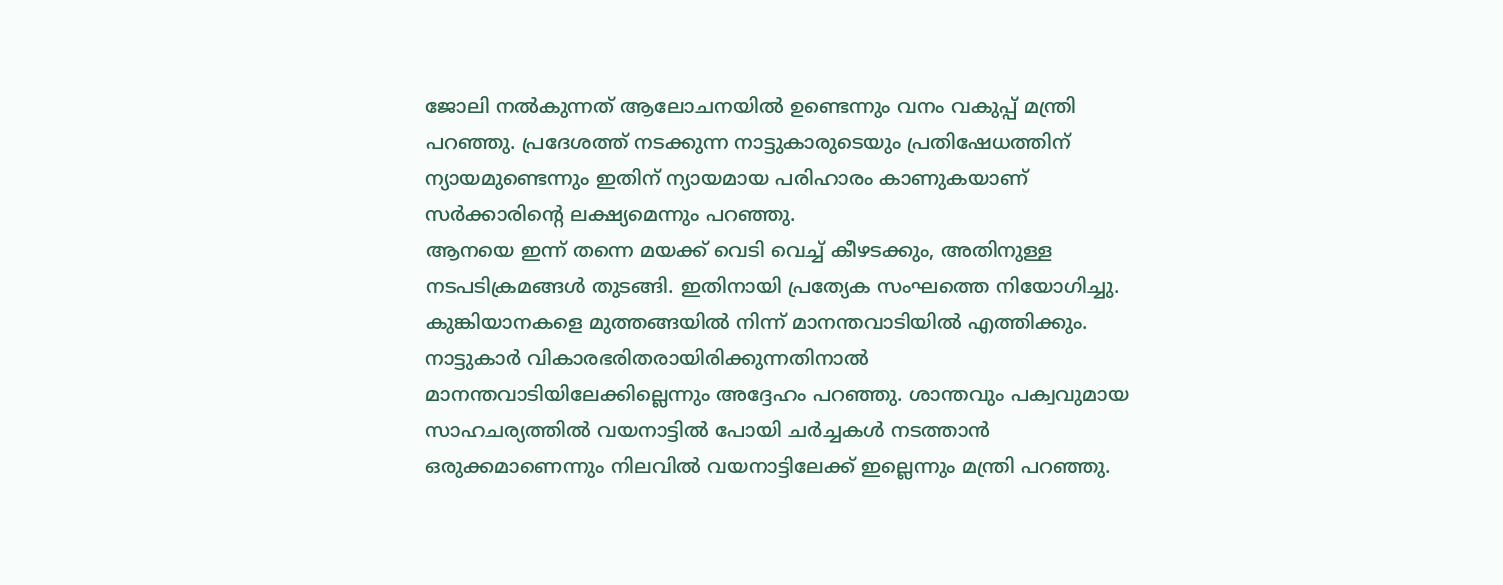ജോലി നൽകുന്നത് ആലോചനയിൽ ഉണ്ടെന്നും വനം വകുപ്പ് മന്ത്രി പറഞ്ഞു. പ്രദേശത്ത് നടക്കുന്ന നാട്ടുകാരുടെയും പ്രതിഷേധത്തിന് ന്യായമുണ്ടെന്നും ഇതിന് ന്യായമായ പരിഹാരം കാണുകയാണ് സർക്കാരിന്റെ ലക്ഷ്യമെന്നും പറഞ്ഞു.
ആനയെ ഇന്ന് തന്നെ മയക്ക് വെടി വെച്ച് കീഴടക്കും, അതിനുള്ള നടപടിക്രമങ്ങൾ തുടങ്ങി. ഇതിനായി പ്രത്യേക സംഘത്തെ നിയോഗിച്ചു. കുങ്കിയാനകളെ മുത്തങ്ങയിൽ നിന്ന് മാനന്തവാടിയിൽ എത്തിക്കും. നാട്ടുകാർ വികാരഭരിതരായിരിക്കുന്നതിനാൽ മാനന്തവാടിയിലേക്കില്ലെന്നും അദ്ദേഹം പറഞ്ഞു. ശാന്തവും പക്വവുമായ സാഹചര്യത്തിൽ വയനാട്ടിൽ പോയി ചർച്ചകൾ നടത്താൻ ഒരുക്കമാണെന്നും നിലവിൽ വയനാട്ടിലേക്ക് ഇല്ലെന്നും മന്ത്രി പറഞ്ഞു.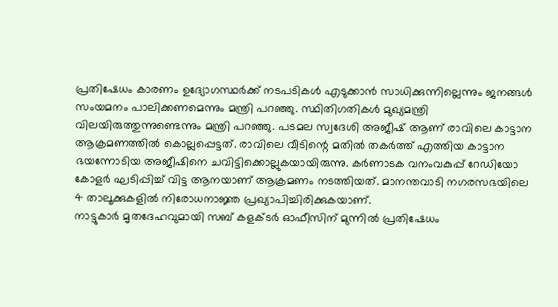പ്രതിഷേധം കാരണം ഉദ്യോഗസ്ഥർക്ക് നടപടികൾ എടുക്കാൻ സാധിക്കുന്നില്ലെന്നും ജനങ്ങൾ സംയമനം പാലിക്കണമെന്നും മന്ത്രി പറഞ്ഞു. സ്ഥിതിഗതികൾ മുഖ്യമന്ത്രി വിലയിരുത്തുന്നുണ്ടെന്നും മന്ത്രി പറഞ്ഞു. പടമല സ്വദേശി അജീഷ് ആണ് രാവിലെ കാട്ടാന ആക്രമണത്തിൽ കൊല്ലപ്പെട്ടത്. രാവിലെ വീടിന്റെ മതിൽ തകർത്ത് എത്തിയ കാട്ടാന ഭയന്നോടിയ അജീഷിനെ ചവിട്ടിക്കൊല്ലുകയായിരുന്നു. കർണാടക വനംവകുപ്പ് റേഡിയോ കോളർ ഘടിപ്പിച്ച് വിട്ട ആനയാണ് ആക്രമണം നടത്തിയത്. മാനന്തവാടി നഗരസഭയിലെ 4 താലൂക്കുകളിൽ നിരോധനാജ്ഞ പ്രഖ്യാപിച്ചിരിക്കുകയാണ്.
നാട്ടുകാർ മൃതദേഹവുമായി സബ് കളക്ടർ ഓഫീസിന് മുന്നിൽ പ്രതിഷേധം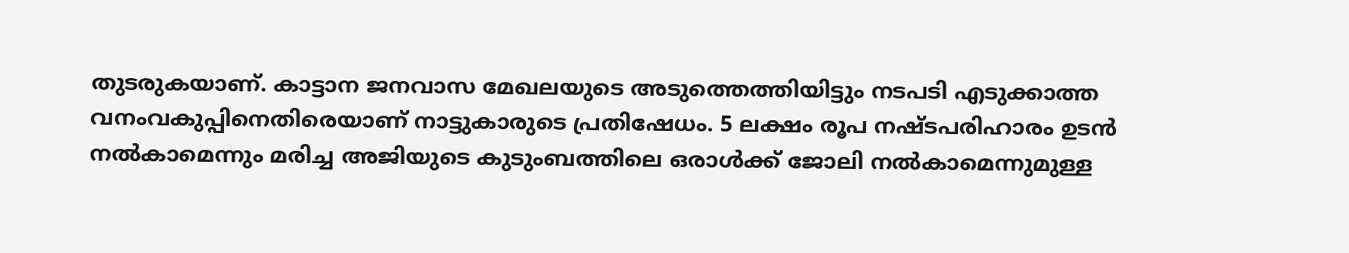തുടരുകയാണ്. കാട്ടാന ജനവാസ മേഖലയുടെ അടുത്തെത്തിയിട്ടും നടപടി എടുക്കാത്ത വനംവകുപ്പിനെതിരെയാണ് നാട്ടുകാരുടെ പ്രതിഷേധം. 5 ലക്ഷം രൂപ നഷ്ടപരിഹാരം ഉടൻ നൽകാമെന്നും മരിച്ച അജിയുടെ കുടുംബത്തിലെ ഒരാൾക്ക് ജോലി നൽകാമെന്നുമുള്ള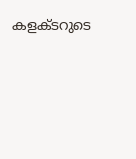കളക്ടറുടെ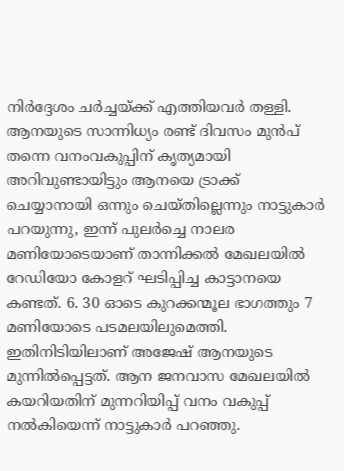നിർദ്ദേശം ചർച്ചയ്ക്ക് എത്തിയവർ തള്ളി.
ആനയുടെ സാന്നിധ്യം രണ്ട് ദിവസം മുൻപ് തന്നെ വനംവകുപ്പിന് കൃത്യമായി അറിവുണ്ടായിട്ടും ആനയെ ട്രാക്ക് ചെയ്യാനായി ഒന്നും ചെയ്തില്ലെന്നും നാട്ടുകാർ പറയുന്നു, ഇന്ന് പുലർച്ചെ നാലര മണിയോടെയാണ് താന്നിക്കൽ മേഖലയിൽ റേഡിയോ കോളറ് ഘടിപ്പിച്ച കാട്ടാനയെ കണ്ടത്. 6. 30 ഓടെ കുറക്കന്മൂല ഭാഗത്തും 7 മണിയോടെ പടമലയിലുമെത്തി. ഇതിനിടിയിലാണ് അജേഷ് ആനയുടെ മുന്നിൽപ്പെട്ടത്. ആന ജനവാസ മേഖലയിൽ കയറിയതിന് മുന്നറിയിപ്പ് വനം വകുപ്പ് നൽകിയെന്ന് നാട്ടുകാർ പറഞ്ഞു.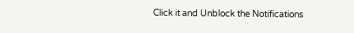Click it and Unblock the Notifications